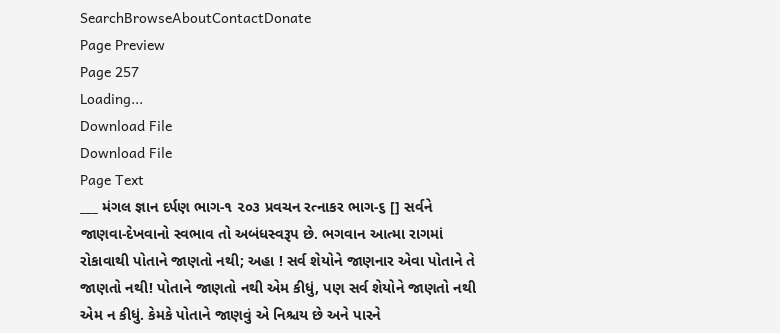SearchBrowseAboutContactDonate
Page Preview
Page 257
Loading...
Download File
Download File
Page Text
___ મંગલ જ્ઞાન દર્પણ ભાગ-૧ ૨૦૩ પ્રવચન રત્નાકર ભાગ-૬ [] સર્વને જાણવા-દેખવાનો સ્વભાવ તો અબંધસ્વરૂપ છે. ભગવાન આત્મા રાગમાં રોકાવાથી પોતાને જાણતો નથી; અહા ! સર્વ શેયોને જાણનાર એવા પોતાને તે જાણતો નથી! પોતાને જાણતો નથી એમ કીધું, પણ સર્વ શેયોને જાણતો નથી એમ ન કીધું. કેમકે પોતાને જાણવું એ નિશ્ચય છે અને પારને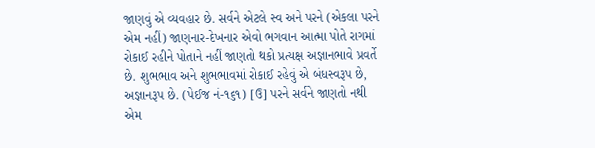જાણવું એ વ્યવહાર છે. સર્વને એટલે સ્વ અને પરને (એકલા પરને એમ નહીં) જાણનાર-દેખનાર એવો ભગવાન આત્મા પોતે રાગમાં રોકાઈ રહીને પોતાને નહીં જાણતો થકો પ્રત્યક્ષ અજ્ઞાનભાવે પ્રવર્તે છે. શુભભાવ અને શુભભાવમાં રોકાઈ રહેવું એ બંધસ્વરૂપ છે, અજ્ઞાનરૂપ છે. (પેઈજ નં-૧૬૧) [ઉ] પરને સર્વને જાણતો નથી એમ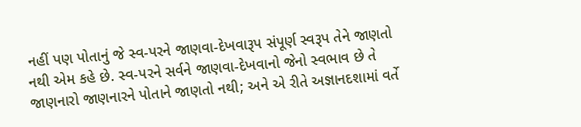નહીં પણ પોતાનું જે સ્વ-પરને જાણવા-દેખવારૂપ સંપૂર્ણ સ્વરૂપ તેને જાણતો નથી એમ કહે છે. સ્વ-પરને સર્વને જાણવા-દેખવાનો જેનો સ્વભાવ છે તે જાણનારો જાણનારને પોતાને જાણતો નથી; અને એ રીતે અજ્ઞાનદશામાં વર્તે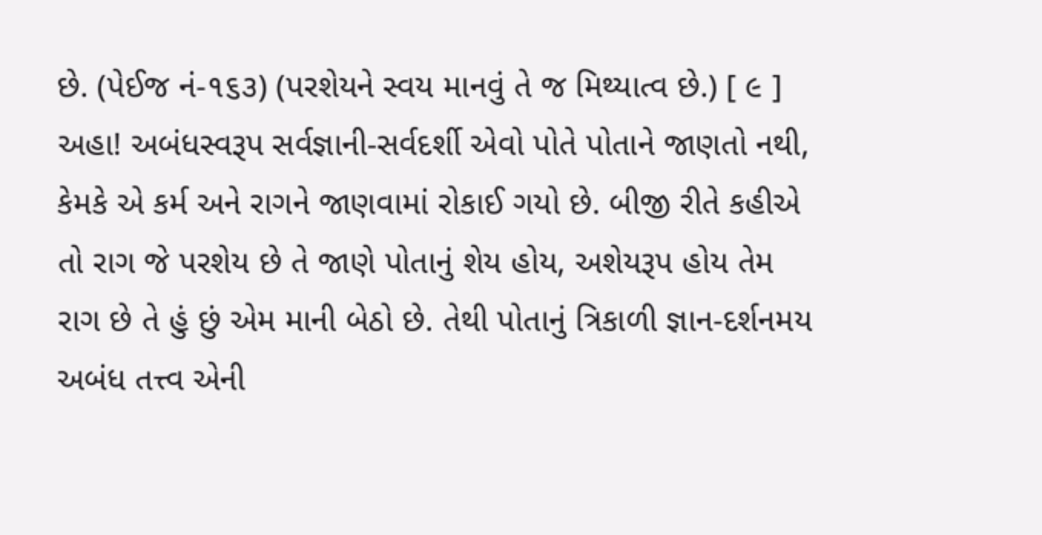છે. (પેઈજ નં-૧૬૩) (પરશેયને સ્વય માનવું તે જ મિથ્યાત્વ છે.) [ ૯ ] અહા! અબંધસ્વરૂપ સર્વજ્ઞાની-સર્વદર્શી એવો પોતે પોતાને જાણતો નથી, કેમકે એ કર્મ અને રાગને જાણવામાં રોકાઈ ગયો છે. બીજી રીતે કહીએ તો રાગ જે પરશેય છે તે જાણે પોતાનું શેય હોય, અશેયરૂપ હોય તેમ રાગ છે તે હું છું એમ માની બેઠો છે. તેથી પોતાનું ત્રિકાળી જ્ઞાન-દર્શનમય અબંધ તત્ત્વ એની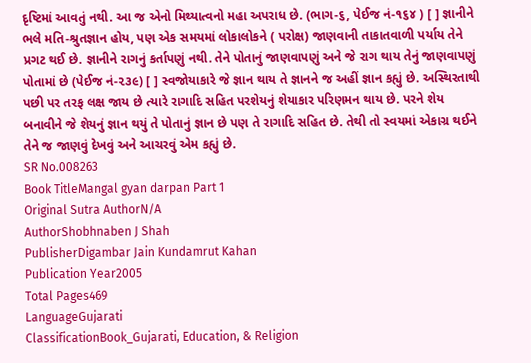દૃષ્ટિમાં આવતું નથી. આ જ એનો મિથ્યાત્વનો મહા અપરાધ છે. (ભાગ-૬, પેઈજ નં-૧૬૪ ) [ ] જ્ઞાનીને ભલે મતિ-શ્રુતજ્ઞાન હોય, પણ એક સમયમાં લોકાલોકને ( પરોક્ષ) જાણવાની તાકાતવાળી પર્યાય તેને પ્રગટ થઈ છે. જ્ઞાનીને રાગનું કર્તાપણું નથી. તેને પોતાનું જાણવાપણું અને જે રાગ થાય તેનું જાણવાપણું પોતામાં છે (પેઈજ નં-૨૩૯) [ ] સ્વજોયાકારે જે જ્ઞાન થાય તે જ્ઞાનને જ અહીં જ્ઞાન કહ્યું છે. અસ્થિરતાથી પછી પર તરફ લક્ષ જાય છે ત્યારે રાગાદિ સહિત પરશેયનું શેયાકાર પરિણમન થાય છે. પરને શેય બનાવીને જે શેયનું જ્ઞાન થયું તે પોતાનું જ્ઞાન છે પણ તે રાગાદિ સહિત છે. તેથી તો સ્વયમાં એકાગ્ર થઈને તેને જ જાણવું દેખવું અને આચરવું એમ કહ્યું છે.
SR No.008263
Book TitleMangal gyan darpan Part 1
Original Sutra AuthorN/A
AuthorShobhnaben J Shah
PublisherDigambar Jain Kundamrut Kahan
Publication Year2005
Total Pages469
LanguageGujarati
ClassificationBook_Gujarati, Education, & Religion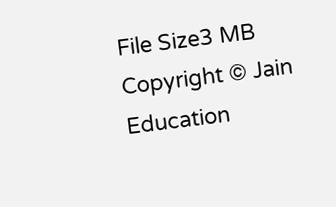File Size3 MB
Copyright © Jain Education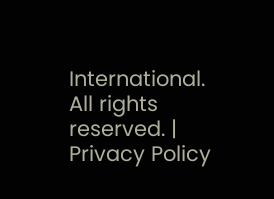International. All rights reserved. | Privacy Policy